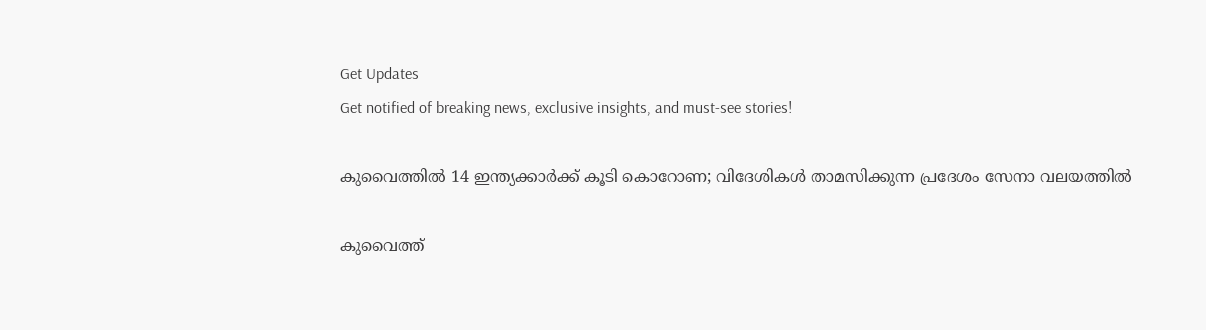Get Updates
Get notified of breaking news, exclusive insights, and must-see stories!

കുവൈത്തില്‍ 14 ഇന്ത്യക്കാര്‍ക്ക് കൂടി കൊറോണ; വിദേശികള്‍ താമസിക്കുന്ന പ്രദേശം സേനാ വലയത്തില്‍

കുവൈത്ത്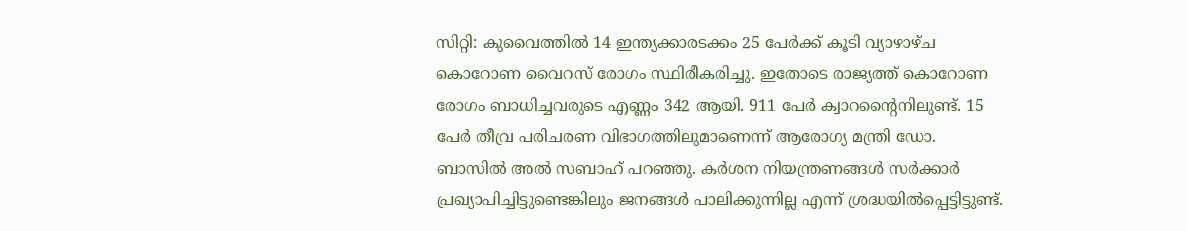സിറ്റി: കുവൈത്തില്‍ 14 ഇന്ത്യക്കാരടക്കം 25 പേര്‍ക്ക് കൂടി വ്യാഴാഴ്ച കൊറോണ വൈറസ് രോഗം സ്ഥിരീകരിച്ചു. ഇതോടെ രാജ്യത്ത് കൊറോണ രോഗം ബാധിച്ചവരുടെ എണ്ണം 342 ആയി. 911 പേര്‍ ക്വാറന്റൈനിലുണ്ട്. 15 പേര്‍ തീവ്ര പരിചരണ വിഭാഗത്തിലുമാണെന്ന് ആരോഗ്യ മന്ത്രി ഡോ. ബാസില്‍ അല്‍ സബാഹ് പറഞ്ഞു. കര്‍ശന നിയന്ത്രണങ്ങള്‍ സര്‍ക്കാര്‍ പ്രഖ്യാപിച്ചിട്ടുണ്ടെങ്കിലും ജനങ്ങള്‍ പാലിക്കുന്നില്ല എന്ന് ശ്രദ്ധയില്‍പ്പെട്ടിട്ടുണ്ട്.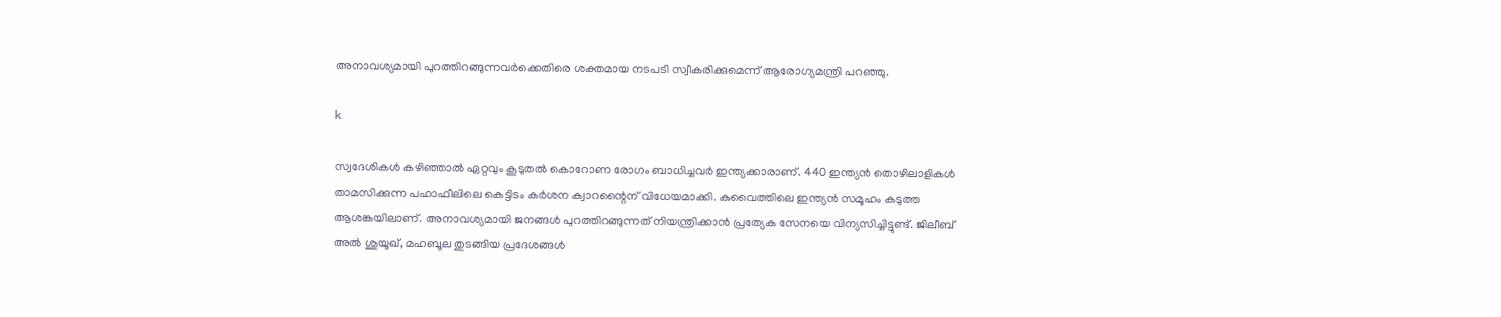അനാവശ്യമായി പുറത്തിറങ്ങുന്നവര്‍ക്കെതിരെ ശക്തമായ നടപടി സ്വീകരിക്കുമെന്ന് ആരോഗ്യമന്ത്രി പറഞ്ഞു.

k

സ്വദേശികള്‍ കഴിഞ്ഞാല്‍ ഏറ്റവും കൂടുതല്‍ കൊറോണ രോഗം ബാധിച്ചവര്‍ ഇന്ത്യക്കാരാണ്. 440 ഇന്ത്യന്‍ തൊഴിലാളികള്‍ താമസിക്കുന്ന പഹാഫീലിലെ കെട്ടിടം കര്‍ശന ക്വാറന്റൈന് വിധേയമാക്കി. കുവൈത്തിലെ ഇന്ത്യന്‍ സമൂഹം കടുത്ത ആശങ്കയിലാണ്. അനാവശ്യമായി ജനങ്ങള്‍ പുറത്തിറങ്ങുന്നത് നിയന്ത്രിക്കാന്‍ പ്രത്യേക സേനയെ വിന്യസിച്ചിട്ടുണ്ട്. ജിലീബ് അല്‍ ശുയൂഖ്, മഹബൂല തുടങ്ങിയ പ്രദേശങ്ങള്‍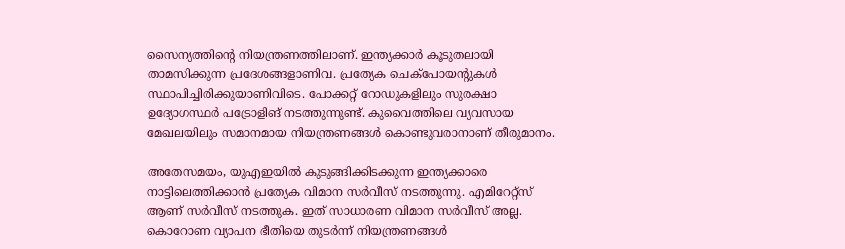സൈന്യത്തിന്റെ നിയന്ത്രണത്തിലാണ്. ഇന്ത്യക്കാര്‍ കൂടുതലായി താമസിക്കുന്ന പ്രദേശങ്ങളാണിവ. പ്രത്യേക ചെക്‌പോയന്റുകള്‍ സ്ഥാപിച്ചിരിക്കുയാണിവിടെ. പോക്കറ്റ് റോഡുകളിലും സുരക്ഷാ ഉദ്യോഗസ്ഥര്‍ പട്രോളിങ് നടത്തുന്നുണ്ട്. കുവൈത്തിലെ വ്യവസായ മേഖലയിലും സമാനമായ നിയന്ത്രണങ്ങള്‍ കൊണ്ടുവരാനാണ് തീരുമാനം.

അതേസമയം, യുഎഇയില്‍ കുടുങ്ങിക്കിടക്കുന്ന ഇന്ത്യക്കാരെ നാട്ടിലെത്തിക്കാന്‍ പ്രത്യേക വിമാന സര്‍വീസ് നടത്തുന്നു. എമിറേറ്റ്‌സ് ആണ് സര്‍വീസ് നടത്തുക. ഇത് സാധാരണ വിമാന സര്‍വീസ് അല്ല. കൊറോണ വ്യാപന ഭീതിയെ തുടര്‍ന്ന് നിയന്ത്രണങ്ങള്‍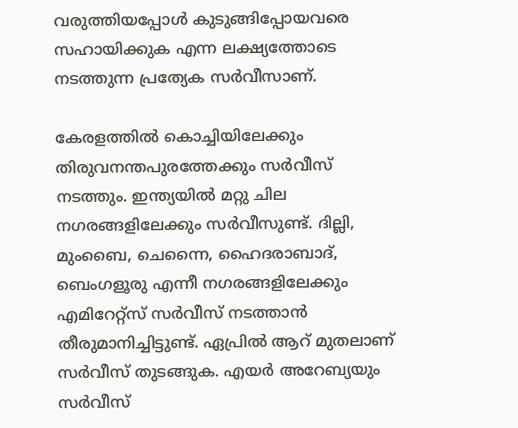വരുത്തിയപ്പോള്‍ കുടുങ്ങിപ്പോയവരെ സഹായിക്കുക എന്ന ലക്ഷ്യത്തോടെ നടത്തുന്ന പ്രത്യേക സര്‍വീസാണ്.

കേരളത്തില്‍ കൊച്ചിയിലേക്കും തിരുവനന്തപുരത്തേക്കും സര്‍വീസ് നടത്തും. ഇന്ത്യയില്‍ മറ്റു ചില നഗരങ്ങളിലേക്കും സര്‍വീസുണ്ട്. ദില്ലി, മുംബൈ, ചെന്നൈ, ഹൈദരാബാദ്, ബെംഗളൂരു എന്നീ നഗരങ്ങളിലേക്കും എമിറേറ്റ്‌സ് സര്‍വീസ് നടത്താന്‍ തീരുമാനിച്ചിട്ടുണ്ട്. ഏപ്രില്‍ ആറ് മുതലാണ് സര്‍വീസ് തുടങ്ങുക. എയര്‍ അറേബ്യയും സര്‍വീസ്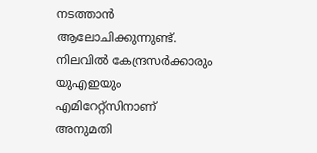നടത്താന്‍ ആലോചിക്കുന്നുണ്ട്. നിലവില്‍ കേന്ദ്രസര്‍ക്കാരും യുഎഇയും എമിറേറ്റ്‌സിനാണ് അനുമതി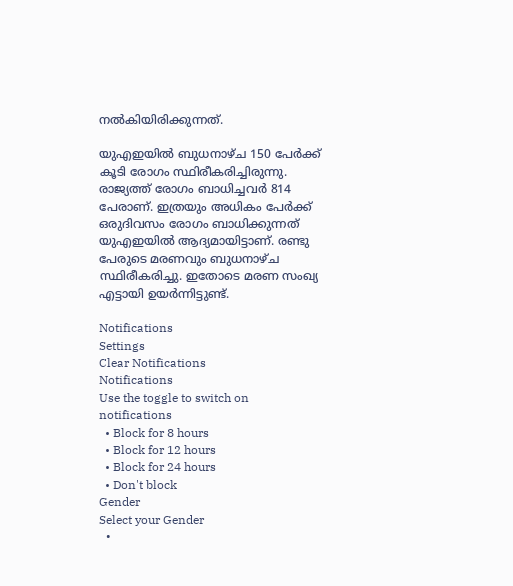നല്‍കിയിരിക്കുന്നത്.

യുഎഇയില്‍ ബുധനാഴ്ച 150 പേര്‍ക്ക് കൂടി രോഗം സ്ഥിരീകരിച്ചിരുന്നു. രാജ്യത്ത് രോഗം ബാധിച്ചവര്‍ 814 പേരാണ്. ഇത്രയും അധികം പേര്‍ക്ക് ഒരുദിവസം രോഗം ബാധിക്കുന്നത് യുഎഇയില്‍ ആദ്യമായിട്ടാണ്. രണ്ടു പേരുടെ മരണവും ബുധനാഴ്ച സ്ഥിരീകരിച്ചു. ഇതോടെ മരണ സംഖ്യ എട്ടായി ഉയര്‍ന്നിട്ടുണ്ട്.

Notifications
Settings
Clear Notifications
Notifications
Use the toggle to switch on notifications
  • Block for 8 hours
  • Block for 12 hours
  • Block for 24 hours
  • Don't block
Gender
Select your Gender
  •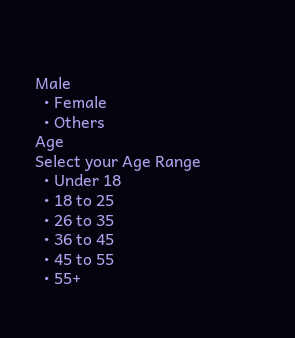Male
  • Female
  • Others
Age
Select your Age Range
  • Under 18
  • 18 to 25
  • 26 to 35
  • 36 to 45
  • 45 to 55
  • 55+